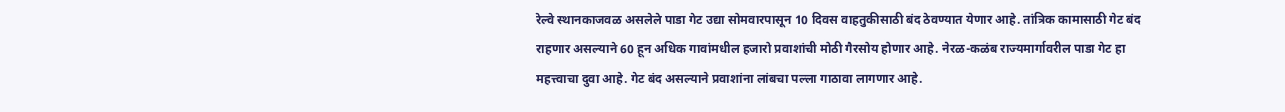रेल्वे स्थानकाजवळ असलेले पाडा गेट उद्या सोमवारपासून 10 दिवस वाहतुकीसाठी बंद ठेवण्यात येणार आहे. तांत्रिक कामासाठी गेट बंद राहणार असल्याने 60 हून अधिक गावांमधील हजारो प्रवाशांची मोठी गैरसोय होणार आहे. नेरळ-कळंब राज्यमार्गावरील पाडा गेट हा महत्त्वाचा दुवा आहे. गेट बंद असल्याने प्रवाशांना लांबचा पल्ला गाठावा लागणार आहे.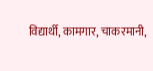विद्यार्थी, कामगार, चाकरमानी,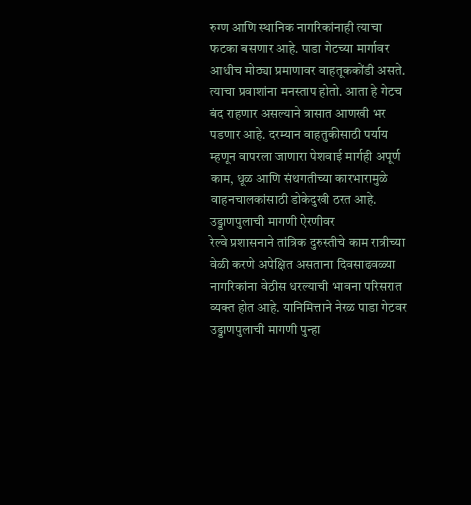रुग्ण आणि स्थानिक नागरिकांनाही त्याचा फटका बसणार आहे. पाडा गेटच्या मार्गावर आधीच मोठ्या प्रमाणावर वाहतूककोंडी असते. त्याचा प्रवाशांना मनस्ताप होतो. आता हे गेटच बंद राहणार असल्याने त्रासात आणखी भर पडणार आहे. दरम्यान वाहतुकीसाठी पर्याय म्हणून वापरला जाणारा पेशवाई मार्गही अपूर्ण काम, धूळ आणि संथगतीच्या कारभारामुळे वाहनचालकांसाठी डोकेदुखी ठरत आहे.
उड्डाणपुलाची मागणी ऐरणीवर
रेल्वे प्रशासनाने तांत्रिक दुरुस्तीचे काम रात्रीच्या वेळी करणे अपेक्षित असताना दिवसाढवळ्या नागरिकांना वेठीस धरल्याची भावना परिसरात व्यक्त होत आहे. यानिमित्ताने नेरळ पाडा गेटवर उड्डाणपुलाची मागणी पुन्हा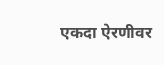एकदा ऐरणीवर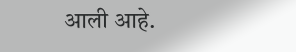आली आहे.